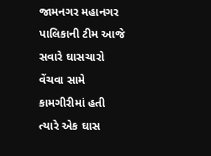જામનગર મહાનગર પાલિકાની ટીમ આજે સવારે ઘાસચારો વેંચવા સામે કામગીરીમાં હતી ત્યારે એક ઘાસ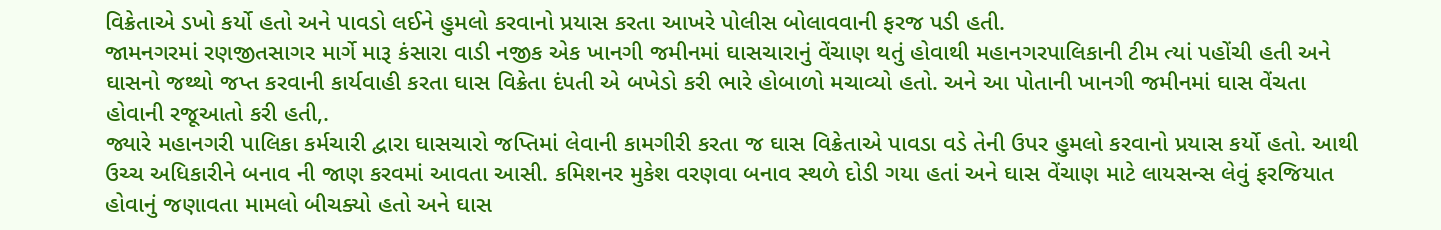વિક્રેતાએ ડખો કર્યો હતો અને પાવડો લઈને હુમલો કરવાનો પ્રયાસ કરતા આખરે પોલીસ બોલાવવાની ફરજ પડી હતી.
જામનગરમાં રણજીતસાગર માર્ગે મારૂ કંસારા વાડી નજીક એક ખાનગી જમીનમાં ઘાસચારાનું વેંચાણ થતું હોવાથી મહાનગરપાલિકાની ટીમ ત્યાં પહોંચી હતી અને ઘાસનો જથ્થો જપ્ત કરવાની કાર્યવાહી કરતા ઘાસ વિક્રેતા દંપતી એ બખેડો કરી ભારે હોબાળો મચાવ્યો હતો. અને આ પોતાની ખાનગી જમીનમાં ઘાસ વેંચતા હોવાની રજૂઆતો કરી હતી,.
જ્યારે મહાનગરી પાલિકા કર્મચારી દ્વારા ઘાસચારો જપ્તિમાં લેવાની કામગીરી કરતા જ ઘાસ વિક્રેતાએ પાવડા વડે તેની ઉપર હુમલો કરવાનો પ્રયાસ કર્યો હતો. આથી ઉચ્ચ અધિકારીને બનાવ ની જાણ કરવમાં આવતા આસી. કમિશનર મુકેશ વરણવા બનાવ સ્થળે દોડી ગયા હતાં અને ઘાસ વેંચાણ માટે લાયસન્સ લેવું ફરજિયાત હોવાનું જણાવતા મામલો બીચક્યો હતો અને ઘાસ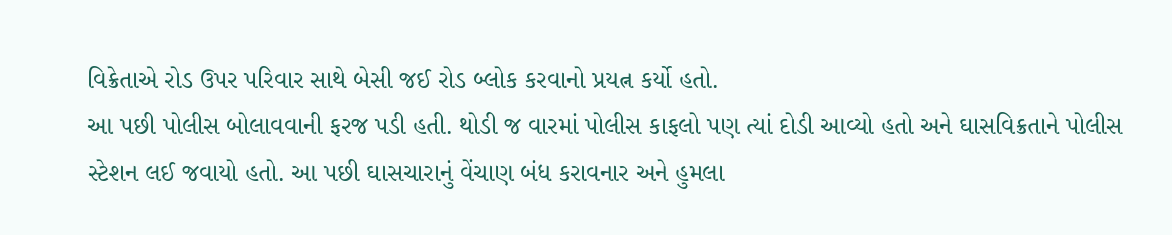વિક્રેતાએ રોડ ઉપર પરિવાર સાથે બેસી જઈ રોડ બ્લોક કરવાનો પ્રયત્ન કર્યો હતો.
આ પછી પોલીસ બોલાવવાની ફરજ પડી હતી. થોડી જ વારમાં પોલીસ કાફલો પણ ત્યાં દોડી આવ્યો હતો અને ઘાસવિક્રતાને પોલીસ સ્ટેશન લઈ જવાયો હતો. આ પછી ઘાસચારાનું વેંચાણ બંધ કરાવનાર અને હુમલા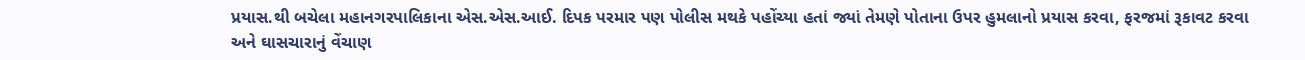પ્રયાસ.થી બચેલા મહાનગરપાલિકાના એસ.એસ.આઈ. દિપક પરમાર પણ પોલીસ મથકે પહોંચ્યા હતાં જ્યાં તેમણે પોતાના ઉપર હુમલાનો પ્રયાસ કરવા, ફરજમાં રૂકાવટ કરવા અને ઘાસચારાનું વેંચાણ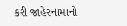કરી જાહેરનામાનો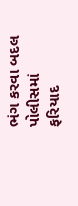ભંગ કરવા બદલ પોલીસમાં ફરિયાદ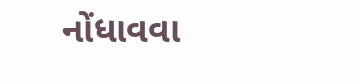નોંધાવવા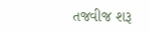તજવીજ શરૂ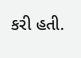કરી હતી.